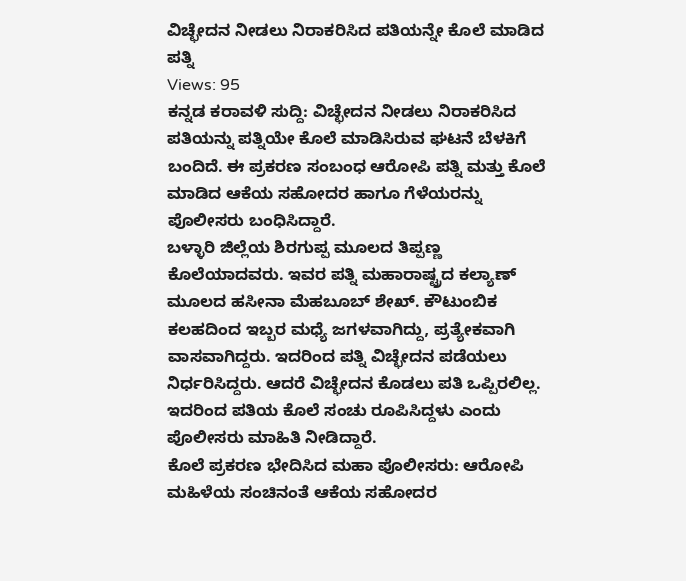ವಿಚ್ಛೇದನ ನೀಡಲು ನಿರಾಕರಿಸಿದ ಪತಿಯನ್ನೇ ಕೊಲೆ ಮಾಡಿದ ಪತ್ನಿ
Views: 95
ಕನ್ನಡ ಕರಾವಳಿ ಸುದ್ದಿ: ವಿಚ್ಛೇದನ ನೀಡಲು ನಿರಾಕರಿಸಿದ ಪತಿಯನ್ನು ಪತ್ನಿಯೇ ಕೊಲೆ ಮಾಡಿಸಿರುವ ಘಟನೆ ಬೆಳಕಿಗೆ ಬಂದಿದೆ. ಈ ಪ್ರಕರಣ ಸಂಬಂಧ ಆರೋಪಿ ಪತ್ನಿ ಮತ್ತು ಕೊಲೆ ಮಾಡಿದ ಆಕೆಯ ಸಹೋದರ ಹಾಗೂ ಗೆಳೆಯರನ್ನು ಪೊಲೀಸರು ಬಂಧಿಸಿದ್ದಾರೆ.
ಬಳ್ಳಾರಿ ಜಿಲ್ಲೆಯ ಶಿರಗುಪ್ಪ ಮೂಲದ ತಿಪ್ಪಣ್ಣ ಕೊಲೆಯಾದವರು. ಇವರ ಪತ್ನಿ ಮಹಾರಾಷ್ಟ್ರದ ಕಲ್ಯಾಣ್ ಮೂಲದ ಹಸೀನಾ ಮೆಹಬೂಬ್ ಶೇಖ್. ಕೌಟುಂಬಿಕ ಕಲಹದಿಂದ ಇಬ್ಬರ ಮಧ್ಯೆ ಜಗಳವಾಗಿದ್ದು, ಪ್ರತ್ಯೇಕವಾಗಿ ವಾಸವಾಗಿದ್ದರು. ಇದರಿಂದ ಪತ್ನಿ ವಿಚ್ಛೇದನ ಪಡೆಯಲು ನಿರ್ಧರಿಸಿದ್ದರು. ಆದರೆ ವಿಚ್ಛೇದನ ಕೊಡಲು ಪತಿ ಒಪ್ಪಿರಲಿಲ್ಲ. ಇದರಿಂದ ಪತಿಯ ಕೊಲೆ ಸಂಚು ರೂಪಿಸಿದ್ದಳು ಎಂದು ಪೊಲೀಸರು ಮಾಹಿತಿ ನೀಡಿದ್ದಾರೆ.
ಕೊಲೆ ಪ್ರಕರಣ ಭೇದಿಸಿದ ಮಹಾ ಪೊಲೀಸರು: ಆರೋಪಿ ಮಹಿಳೆಯ ಸಂಚಿನಂತೆ ಆಕೆಯ ಸಹೋದರ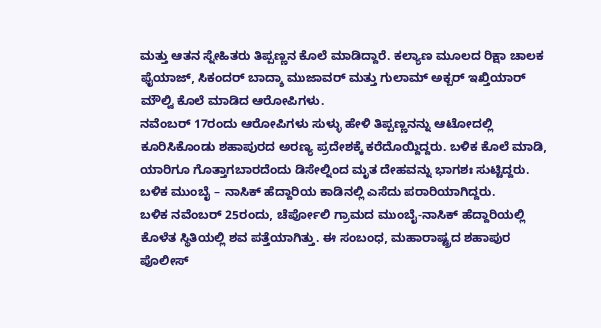ಮತ್ತು ಆತನ ಸ್ನೇಹಿತರು ತಿಪ್ಪಣ್ಣನ ಕೊಲೆ ಮಾಡಿದ್ದಾರೆ. ಕಲ್ಯಾಣ ಮೂಲದ ರಿಕ್ಷಾ ಚಾಲಕ ಫೈಯಾಜ್, ಸಿಕಂದರ್ ಬಾದ್ಶಾ ಮುಜಾವರ್ ಮತ್ತು ಗುಲಾಮ್ ಅಕ್ಬರ್ ಇಖ್ತಿಯಾರ್ ಮೌಲ್ವಿ ಕೊಲೆ ಮಾಡಿದ ಆರೋಪಿಗಳು.
ನವೆಂಬರ್ 17ರಂದು ಆರೋಪಿಗಳು ಸುಳ್ಳು ಹೇಳಿ ತಿಪ್ಪಣ್ಣನನ್ನು ಆಟೋದಲ್ಲಿ ಕೂರಿಸಿಕೊಂಡು ಶಹಾಪುರದ ಅರಣ್ಯ ಪ್ರದೇಶಕ್ಕೆ ಕರೆದೊಯ್ದಿದ್ದರು. ಬಳಿಕ ಕೊಲೆ ಮಾಡಿ, ಯಾರಿಗೂ ಗೊತ್ತಾಗಬಾರದೆಂದು ಡಿಸೇಲ್ನಿಂದ ಮೃತ ದೇಹವನ್ನು ಭಾಗಶಃ ಸುಟ್ಟಿದ್ದರು. ಬಳಿಕ ಮುಂಬೈ – ನಾಸಿಕ್ ಹೆದ್ದಾರಿಯ ಕಾಡಿನಲ್ಲಿ ಎಸೆದು ಪರಾರಿಯಾಗಿದ್ದರು.
ಬಳಿಕ ನವೆಂಬರ್ 25ರಂದು, ಚೆರ್ಪೋಲಿ ಗ್ರಾಮದ ಮುಂಬೈ-ನಾಸಿಕ್ ಹೆದ್ದಾರಿಯಲ್ಲಿ ಕೊಳೆತ ಸ್ಥಿತಿಯಲ್ಲಿ ಶವ ಪತ್ತೆಯಾಗಿತ್ತು. ಈ ಸಂಬಂಧ, ಮಹಾರಾಷ್ಟ್ರದ ಶಹಾಪುರ ಪೊಲೀಸ್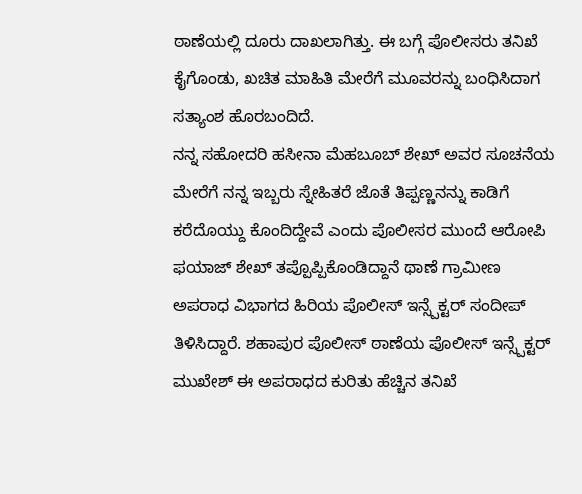ಠಾಣೆಯಲ್ಲಿ ದೂರು ದಾಖಲಾಗಿತ್ತು. ಈ ಬಗ್ಗೆ ಪೊಲೀಸರು ತನಿಖೆ ಕೈಗೊಂಡು, ಖಚಿತ ಮಾಹಿತಿ ಮೇರೆಗೆ ಮೂವರನ್ನು ಬಂಧಿಸಿದಾಗ ಸತ್ಯಾಂಶ ಹೊರಬಂದಿದೆ.
ನನ್ನ ಸಹೋದರಿ ಹಸೀನಾ ಮೆಹಬೂಬ್ ಶೇಖ್ ಅವರ ಸೂಚನೆಯ ಮೇರೆಗೆ ನನ್ನ ಇಬ್ಬರು ಸ್ನೇಹಿತರೆ ಜೊತೆ ತಿಪ್ಪಣ್ಣನನ್ನು ಕಾಡಿಗೆ ಕರೆದೊಯ್ದು ಕೊಂದಿದ್ದೇವೆ ಎಂದು ಪೊಲೀಸರ ಮುಂದೆ ಆರೋಪಿ ಫಯಾಜ್ ಶೇಖ್ ತಪ್ಪೊಪ್ಪಿಕೊಂಡಿದ್ದಾನೆ ಥಾಣೆ ಗ್ರಾಮೀಣ ಅಪರಾಧ ವಿಭಾಗದ ಹಿರಿಯ ಪೊಲೀಸ್ ಇನ್ಸ್ಪೆಕ್ಟರ್ ಸಂದೀಪ್ ತಿಳಿಸಿದ್ದಾರೆ. ಶಹಾಪುರ ಪೊಲೀಸ್ ಠಾಣೆಯ ಪೊಲೀಸ್ ಇನ್ಸ್ಪೆಕ್ಟರ್ ಮುಖೇಶ್ ಈ ಅಪರಾಧದ ಕುರಿತು ಹೆಚ್ಚಿನ ತನಿಖೆ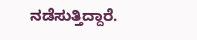ನಡೆಸುತ್ತಿದ್ದಾರೆ.